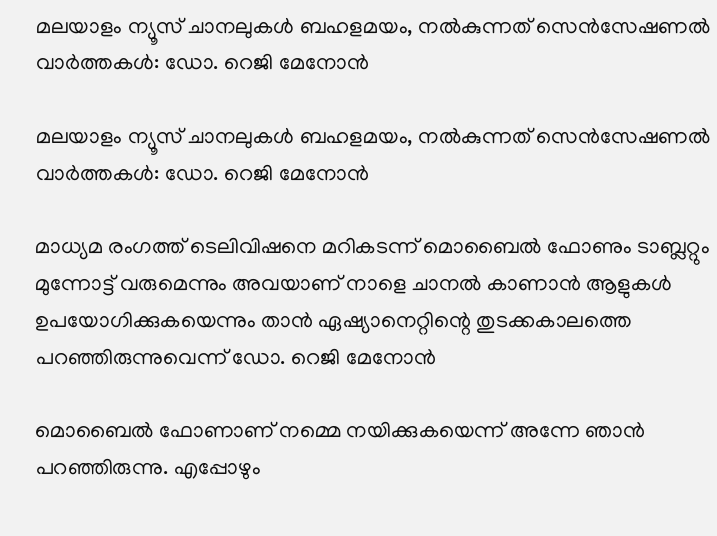മലയാളം ന്യൂസ് ചാനലുകള്‍ ബഹളമയം, നല്‍കുന്നത് സെന്‍സേഷണല്‍ വാര്‍ത്തകള്‍: ഡോ. റെജി മേനോന്‍

മലയാളം ന്യൂസ് ചാനലുകള്‍ ബഹളമയം, നല്‍കുന്നത് സെന്‍സേഷണല്‍ വാര്‍ത്തകള്‍: ഡോ. റെജി മേനോന്‍

മാധ്യമ രംഗത്ത് ടെലിവിഷനെ മറികടന്ന് മൊബൈല്‍ ഫോണും ടാബ്ലറ്റും മുന്നോട്ട് വരുമെന്നും അവയാണ് നാളെ ചാനല്‍ കാണാന്‍ ആളുകള്‍ ഉപയോഗിക്കുകയെന്നും താന്‍ ഏഷ്യാനെറ്റിന്റെ തുടക്കകാലത്തെ പറഞ്ഞിരുന്നുവെന്ന് ഡോ. റെജി മേനോന്‍

മൊബൈല്‍ ഫോണാണ് നമ്മെ നയിക്കുകയെന്ന് അന്നേ ഞാന്‍ പറഞ്ഞിരുന്നു. എപ്പോഴും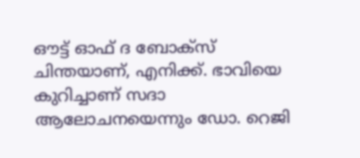ഔട്ട് ഓഫ് ദ ബോക്സ് ചിന്തയാണ്, എനിക്ക്. ഭാവിയെ കുറിച്ചാണ് സദാ ആലോചനയെന്നും ഡോ. റെജി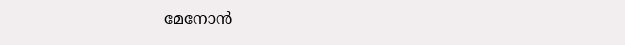മേനോന്‍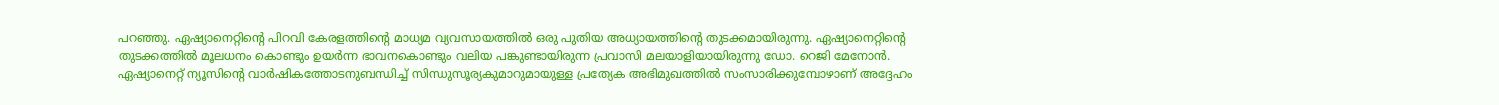പറഞ്ഞു. ഏഷ്യാനെറ്റിന്റെ പിറവി കേരളത്തിന്റെ മാധ്യമ വ്യവസായത്തില്‍ ഒരു പുതിയ അധ്യായത്തിന്റെ തുടക്കമായിരുന്നു. ഏഷ്യാനെറ്റിന്റെ തുടക്കത്തില്‍ മൂലധനം കൊണ്ടും ഉയര്‍ന്ന ഭാവനകൊണ്ടും വലിയ പങ്കുണ്ടായിരുന്ന പ്രവാസി മലയാളിയായിരുന്നു ഡോ. റെജി മേനോന്‍. ഏഷ്യാനെറ്റ് ന്യൂസിന്റെ വാര്‍ഷികത്തോടനുബന്ധിച്ച് സിന്ധുസൂര്യകുമാറുമായുള്ള പ്രത്യേക അഭിമുഖത്തില്‍ സംസാരിക്കുമ്പോഴാണ് അദ്ദേഹം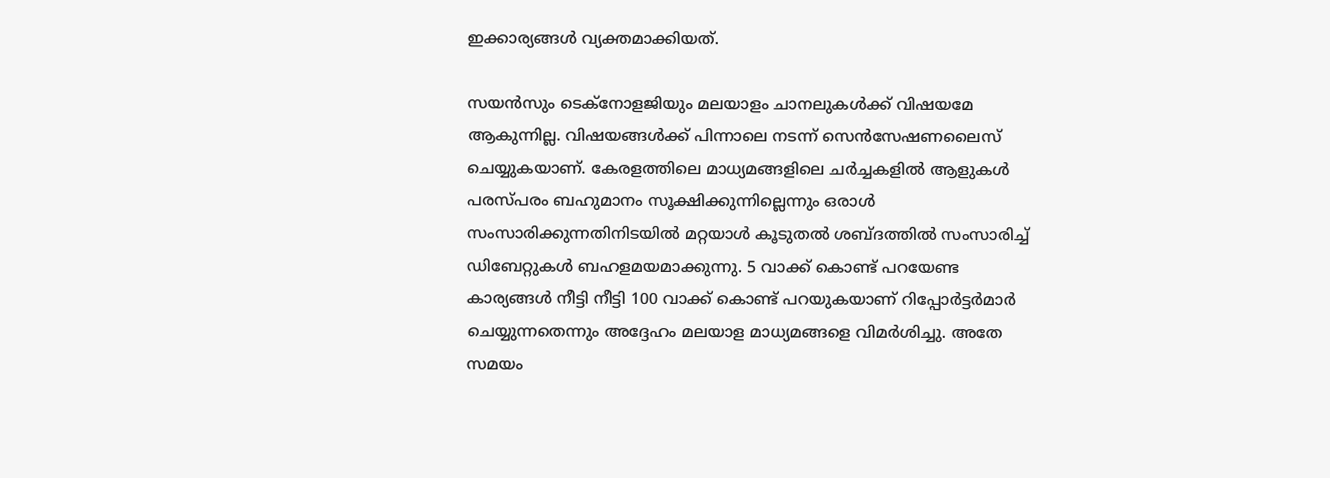ഇക്കാര്യങ്ങള്‍ വ്യക്തമാക്കിയത്.

സയന്‍സും ടെക്‌നോളജിയും മലയാളം ചാനലുകള്‍ക്ക് വിഷയമേ ആകുന്നില്ല. വിഷയങ്ങള്‍ക്ക് പിന്നാലെ നടന്ന് സെന്‍സേഷണലൈസ് ചെയ്യുകയാണ്. കേരളത്തിലെ മാധ്യമങ്ങളിലെ ചര്‍ച്ചകളില്‍ ആളുകള്‍ പരസ്പരം ബഹുമാനം സൂക്ഷിക്കുന്നില്ലെന്നും ഒരാള്‍ സംസാരിക്കുന്നതിനിടയില്‍ മറ്റയാള്‍ കൂടുതല്‍ ശബ്ദത്തില്‍ സംസാരിച്ച് ഡിബേറ്റുകള്‍ ബഹളമയമാക്കുന്നു. 5 വാക്ക് കൊണ്ട് പറയേണ്ട കാര്യങ്ങള്‍ നീട്ടി നീട്ടി 100 വാക്ക് കൊണ്ട് പറയുകയാണ് റിപ്പോര്‍ട്ടര്‍മാര്‍ ചെയ്യുന്നതെന്നും അദ്ദേഹം മലയാള മാധ്യമങ്ങളെ വിമര്‍ശിച്ചു. അതേ സമയം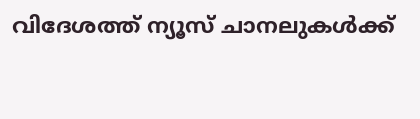വിദേശത്ത് ന്യൂസ് ചാനലുകള്‍ക്ക്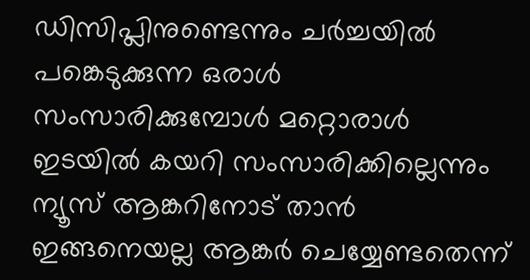ഡിസിപ്ലിനുണ്ടെന്നും ചര്‍ച്ചയില്‍ പങ്കെടുക്കുന്ന ഒരാള്‍ സംസാരിക്കുമ്പോള്‍ മറ്റൊരാള്‍ ഇടയില്‍ കയറി സംസാരിക്കില്ലെന്നും ന്യൂസ് ആങ്കറിനോട് താന്‍ ഇങ്ങനെയല്ല ആങ്കര്‍ ചെയ്യേണ്ടതെന്ന്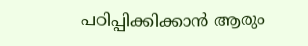പഠിപ്പിക്കിക്കാന്‍ ആരും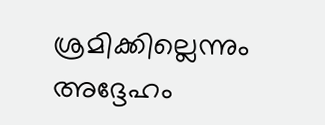ശ്രമിക്കില്ലെന്നും അദ്ദേഹം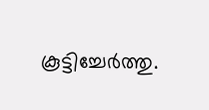കൂട്ടിച്ചേര്‍ത്തു.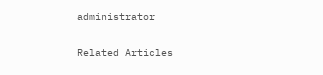administrator

Related Articles